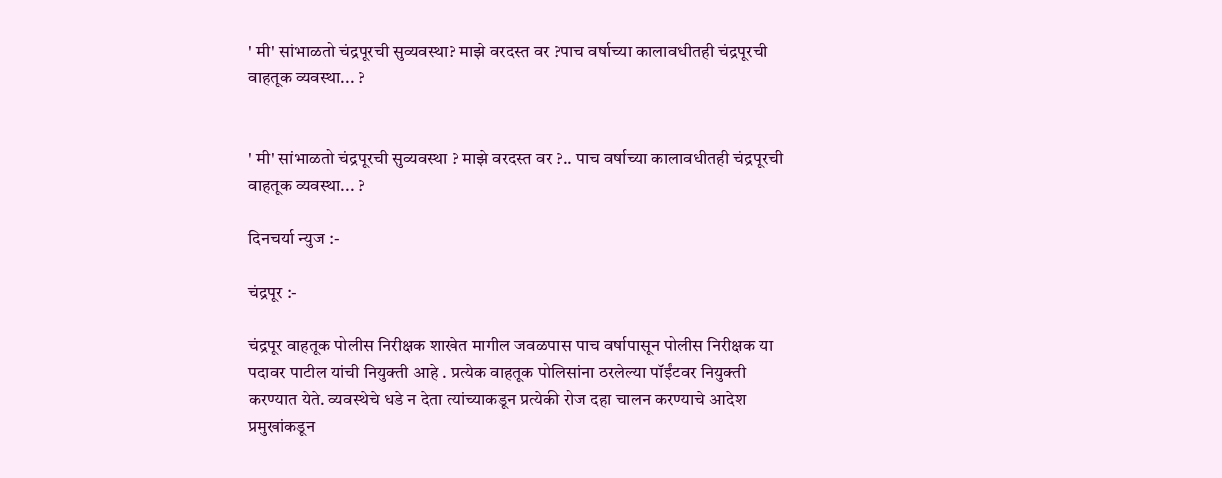' मी' सांभाळतो चंद्रपूरची सुव्यवस्था? माझे वरदस्त वर ?पाच वर्षाच्या कालावधीतही चंद्रपूरची वाहतूक व्यवस्था... ?


' मी' सांभाळतो चंद्रपूरची सुव्यवस्था ? माझे वरदस्त वर ?.. पाच वर्षाच्या कालावधीतही चंद्रपूरची वाहतूक व्यवस्था... ?

दिनचर्या न्युज :-

चंद्रपूर :-

चंद्रपूर वाहतूक पोलीस निरीक्षक शाखेत मागील जवळपास पाच वर्षापासून पोलीस निरीक्षक या पदावर पाटील यांची नियुक्ती आहे . प्रत्येक वाहतूक पोलिसांना ठरलेल्या पॉईंटवर नियुक्ती करण्यात येते. व्यवस्थेचे धडे न देता त्यांच्याकडून प्रत्येकी रोज दहा चालन करण्याचे आदेश प्रमुखांकडून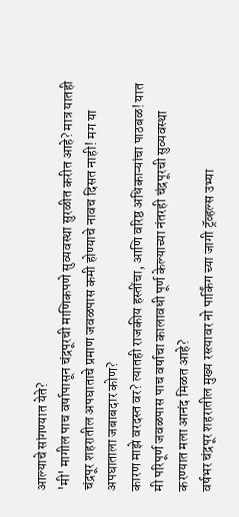आल्याचे सांगण्यात येते?
'मी' मागील पाच वर्षापासून चंद्रपूरची माणिकपणे सुव्यवस्था सुरळीत करीत आहे? मात्र यातही चंद्रपूर शहरातील अपघाताचे प्रमाण जवळपास कमी होण्याचे नावच दिसत नाही! मग या अपघाताला जबाबदार कोण?
कारण माझे वरदस्त वर? त्यातही राजकीय हस्तींचा, आणि वरिष्ठ अधिकाऱ्यांचा पाठबळ! यात मी परिपूर्ण जवळपास पाच वर्षाचा कालावधी पूर्ण केल्याच्या नंतरही चंद्रपूरची सुव्यवस्था करण्यात मला आनंद मिळत आहे?
वर्षभर चंद्रपूर शहरातील मुख्य रस्त्यावर नो पार्किंग च्या जागी ट्रॅव्हल्स उभ्या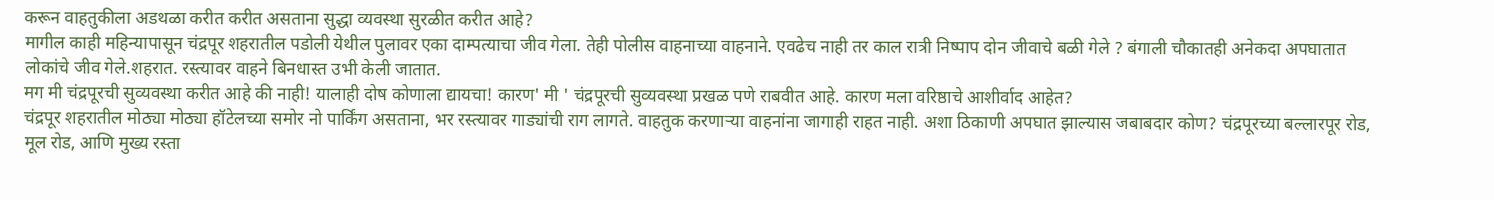करून वाहतुकीला अडथळा करीत करीत असताना सुद्धा व्यवस्था सुरळीत करीत आहे?
मागील काही महिन्यापासून चंद्रपूर शहरातील पडोली येथील पुलावर एका दाम्पत्याचा जीव गेला. तेही पोलीस वाहनाच्या वाहनाने. एवढेच नाही तर काल रात्री निष्पाप दोन जीवाचे बळी गेले ? बंगाली चौकातही अनेकदा अपघातात लोकांचे जीव गेले.शहरात. रस्त्यावर वाहने बिनधास्त उभी केली जातात.
मग मी चंद्रपूरची सुव्यवस्था करीत आहे की नाही! यालाही दोष कोणाला द्यायचा! कारण' मी ' चंद्रपूरची सुव्यवस्था प्रखळ पणे राबवीत आहे. कारण मला वरिष्ठाचे आशीर्वाद आहेत?
चंद्रपूर शहरातील मोठ्या मोठ्या हॉटेलच्या समोर नो पार्किंग असताना, भर रस्त्यावर गाड्यांची राग लागते. वाहतुक करणाऱ्या वाहनांना जागाही राहत नाही. अशा ठिकाणी अपघात झाल्यास जबाबदार कोण? चंद्रपूरच्या बल्लारपूर रोड, मूल रोड, आणि मुख्य रस्ता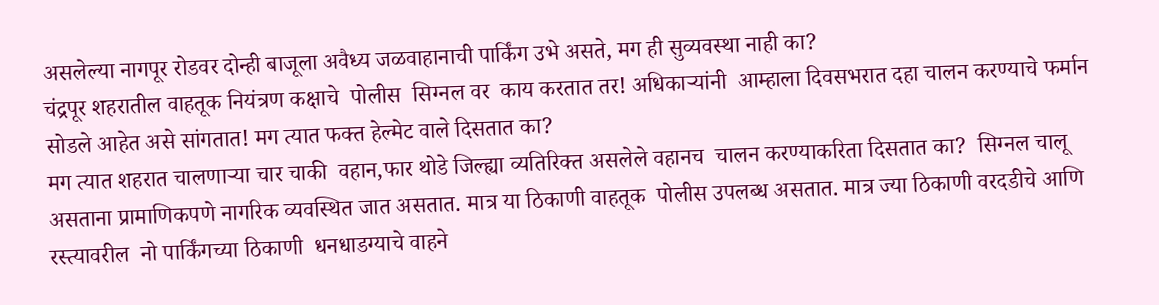असलेल्या नागपूर रोडवर दोन्ही बाजूला अवैध्य जळवाहानाची पार्किंग उभे असते, मग ही सुव्यवस्था नाही का?
चंद्रपूर शहरातील वाहतूक नियंत्रण कक्षाचे  पोलीस  सिग्नल वर  काय करतात तर! अधिकाऱ्यांनी  आम्हाला दिवसभरात दहा चालन करण्याचे फर्मान सोडले आहेत असे सांगतात! मग त्यात फक्त हेल्मेट वाले दिसतात का?
मग त्यात शहरात चालणाऱ्या चार चाकी  वहान,फार थोडे जिल्ह्या व्यतिरिक्त असलेले वहानच  चालन करण्याकरिता दिसतात का?  सिग्नल चालू असताना प्रामाणिकपणे नागरिक व्यवस्थित जात असतात. मात्र या ठिकाणी वाहतूक  पोलीस उपलब्ध असतात. मात्र ज्या ठिकाणी वरदडीचे आणि रस्त्यावरील  नो पार्किंगच्या ठिकाणी  धनधाडग्याचे वाहने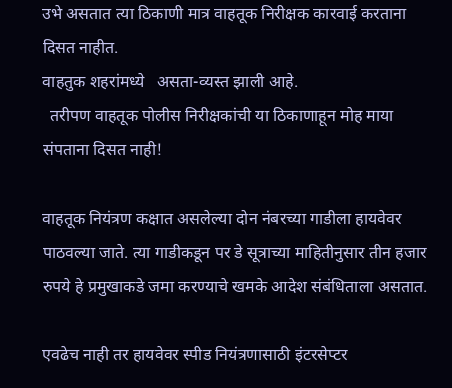उभे असतात त्या ठिकाणी मात्र वाहतूक निरीक्षक कारवाई करताना दिसत नाहीत.
वाहतुक शहरांमध्ये   असता-व्यस्त झाली आहे.
  तरीपण वाहतूक पोलीस निरीक्षकांची या ठिकाणाहून मोह माया संपताना दिसत नाही!

वाहतूक नियंत्रण कक्षात असलेल्या दोन नंबरच्या गाडीला हायवेवर पाठवल्या जाते. त्या गाडीकडून पर डे सूत्राच्या माहितीनुसार तीन हजार रुपये हे प्रमुखाकडे जमा करण्याचे खमके आदेश संबंधिताला असतात.

एवढेच नाही तर हायवेवर स्पीड नियंत्रणासाठी इंटरसेप्टर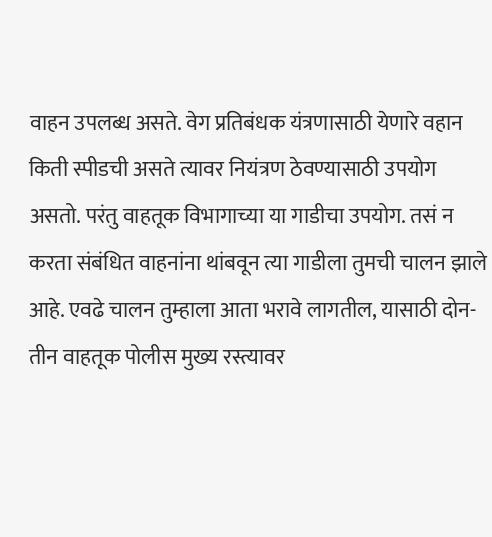वाहन उपलब्ध असते. वेग प्रतिबंधक यंत्रणासाठी येणारे वहान किती स्पीडची असते त्यावर नियंत्रण ठेवण्यासाठी उपयोग असतो. परंतु वाहतूक विभागाच्या या गाडीचा उपयोग. तसं न करता संबंधित वाहनांना थांबवून त्या गाडीला तुमची चालन झाले आहे. एवढे चालन तुम्हाला आता भरावे लागतील, यासाठी दोन-तीन वाहतूक पोलीस मुख्य रस्त्यावर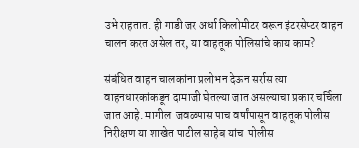उभे राहतात. ही गाडी जर अर्धा किलोमीटर वरून इंटरसेप्टर वाहन चालन करत असेल तर, या वाहतूक पोलिसांचे काय काम?

संबंधित वाहन चालकांना प्रलोभन देऊन सर्रास त्या वाहनधारकांकडून दामाजी घेतल्या जात असल्याचा प्रकार चर्चिला जात आहे. मागील  जवळपास पाच वर्षांपासून वाहतूक पोलीस निरीक्षण या शाखेत पाटील साहेब यांच  पोलीस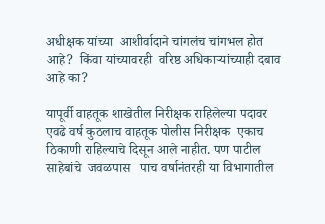अधीक्षक यांच्या  आशीर्वादाने चांगलंच चांगभल होत आहे?  किंवा यांच्यावरही  वरिष्ठ अधिकाऱ्यांच्याही दबाव आहे का?

यापूर्वी वाहतूक शाखेतील निरीक्षक राहिलेल्या पदावर एवढे वर्ष कुठलाच वाहतूक पोलीस निरीक्षक  एकाच ठिकाणी राहिल्याचे दिसून आले नाहीत. पण पाटील साहेबांचे  जवळपास   पाच वर्षानंतरही या विभागातील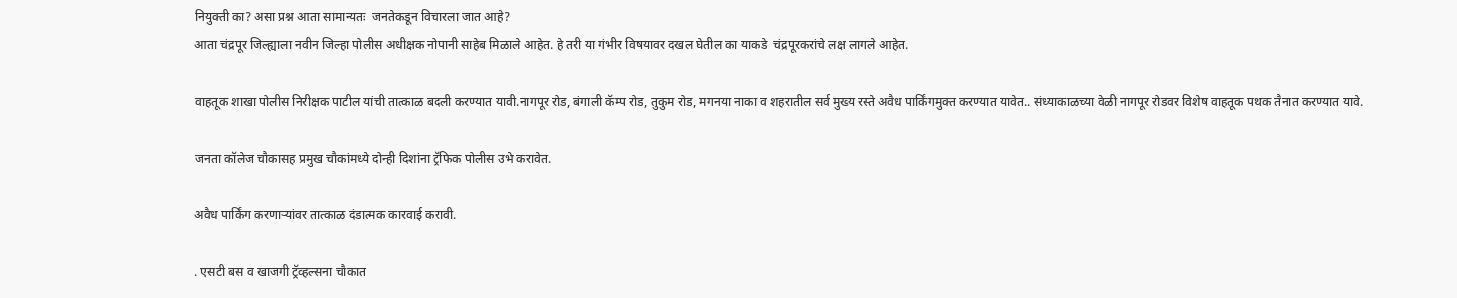नियुक्ती का? असा प्रश्न आता सामान्यतः  जनतेकडून विचारला जात आहे?
आता चंद्रपूर जिल्ह्याला नवीन जिल्हा पोलीस अधीक्षक नोपानी साहेब मिळाले आहेत. हे तरी या गंभीर विषयावर दखल घेतील का याकडे  चंद्रपूरकरांचे लक्ष लागले आहेत.

वाहतूक शाखा पोलीस निरीक्षक पाटील यांची तात्काळ बदली करण्यात यावी.नागपूर रोड, बंगाली कॅम्प रोड, तुकुम रोड, मगनया नाका व शहरातील सर्व मुख्य रस्ते अवैध पार्किंगमुक्त करण्यात यावेत.. संध्याकाळच्या वेळी नागपूर रोडवर विशेष वाहतूक पथक तैनात करण्यात यावे.

जनता कॉलेज चौकासह प्रमुख चौकांमध्ये दोन्ही दिशांना ट्रॅफिक पोलीस उभे करावेत.

अवैध पार्किंग करणाऱ्यांवर तात्काळ दंडात्मक कारवाई करावी.

. एसटी बस व खाजगी ट्रॅव्हल्सना चौकात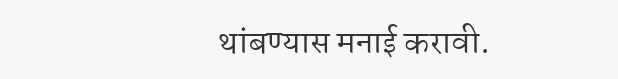थांबण्यास मनाई करावी.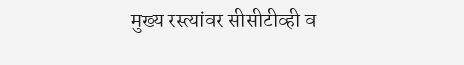मुख्य रस्त्यांवर सीसीटीव्ही व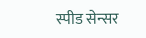स्पीड सेन्सर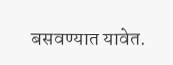बसवण्यात यावेत.